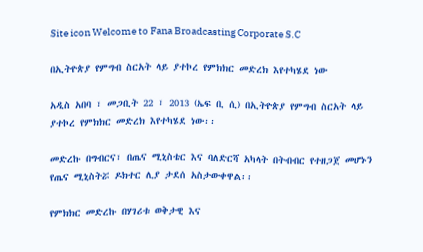Site icon Welcome to Fana Broadcasting Corporate S.C

በኢትዮጵያ የምግብ ስርአት ላይ ያተኮረ የምክክር መድረክ እየተካሄደ ነው

አዲስ አበባ ፣ መጋቢት 22 ፣ 2013 (ኤፍ ቢ ሲ) በኢትዮጵያ የምግብ ስርአት ላይ ያተኮረ የምክክር መድረክ እየተካሄደ ነው፡፡

መድረኩ በግብርና፣ በጤና ሚኒስቴር እና ባለድርሻ አካላት በትብብር የተዘጋጀ መሆኑን የጤና ሚኒስትሯ ዶክተር ሊያ ታደሰ አስታውቀዋል፡፡

የምክክር መድረኩ በሃገሪቱ ወቅታዊ እና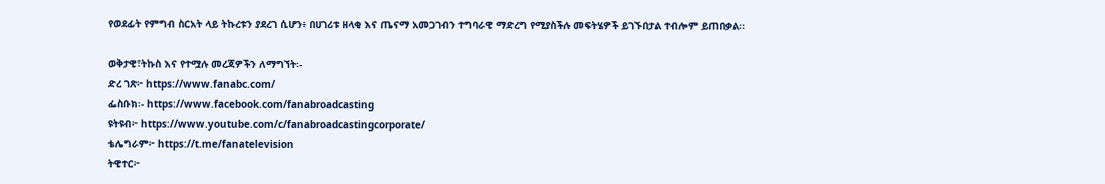የወደፊት የምግብ ስርአት ላይ ትኩረቱን ያደረገ ሲሆን፥ በሀገሪቱ ዘላቂ እና ጤናማ አመጋገብን ተግባራዊ ማድረግ የሚያስችሉ መፍትሄዎች ይገኙበታል ተብሎም ይጠበቃል፡፡

ወቅታዊ፣ትኩስ እና የተሟሉ መረጃዎችን ለማግኘት፡-
ድረ ገጽ፦ https://www.fanabc.com/
ፌስቡክ፡- https://www.facebook.com/fanabroadcasting
ዩትዩብ፦ https://www.youtube.com/c/fanabroadcastingcorporate/
ቴሌግራም፦ https://t.me/fanatelevision
ትዊተር፦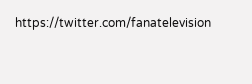https://twitter.com/fanatelevision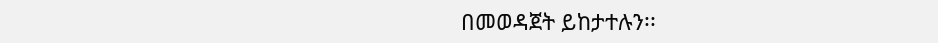በመወዳጀት ይከታተሉን፡፡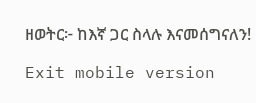ዘወትር፦ ከእኛ ጋር ስላሉ እናመሰግናለን!

Exit mobile version